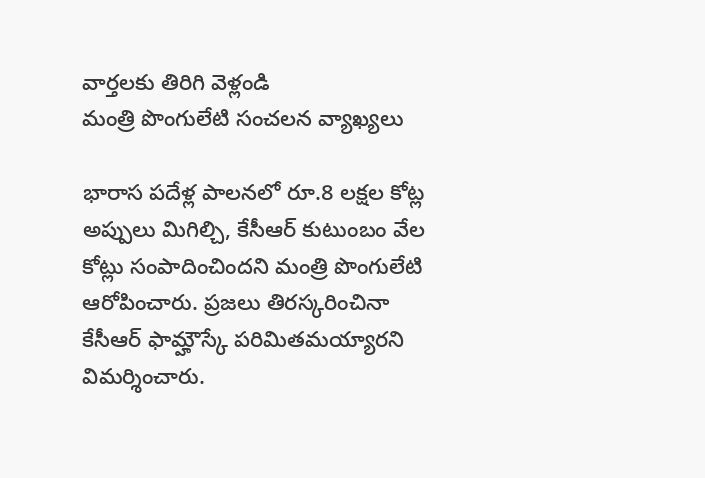వార్తలకు తిరిగి వెళ్లండి
మంత్రి పొంగులేటి సంచలన వ్యాఖ్యలు

భారాస పదేళ్ల పాలనలో రూ.8 లక్షల కోట్ల అప్పులు మిగిల్చి, కేసీఆర్ కుటుంబం వేల కోట్లు సంపాదించిందని మంత్రి పొంగులేటి ఆరోపించారు. ప్రజలు తిరస్కరించినా కేసీఆర్ ఫామ్హౌస్కే పరిమితమయ్యారని విమర్శించారు.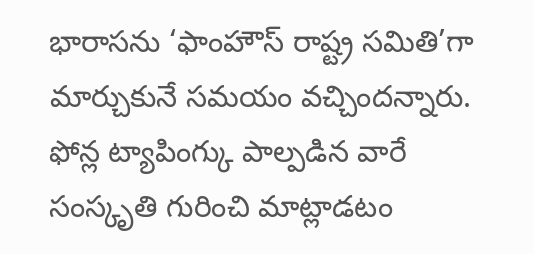భారాసను ‘ఫాంహౌస్ రాష్ట్ర సమితి’గా మార్చుకునే సమయం వచ్చిందన్నారు. ఫోన్ల ట్యాపింగ్కు పాల్పడిన వారే సంస్కృతి గురించి మాట్లాడటం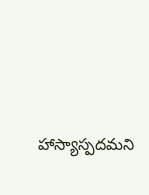హాస్యాస్పదమని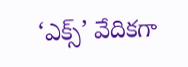‘ఎక్స్’ వేదికగా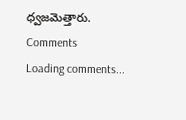ధ్వజమెత్తారు.
Comments
Loading comments...